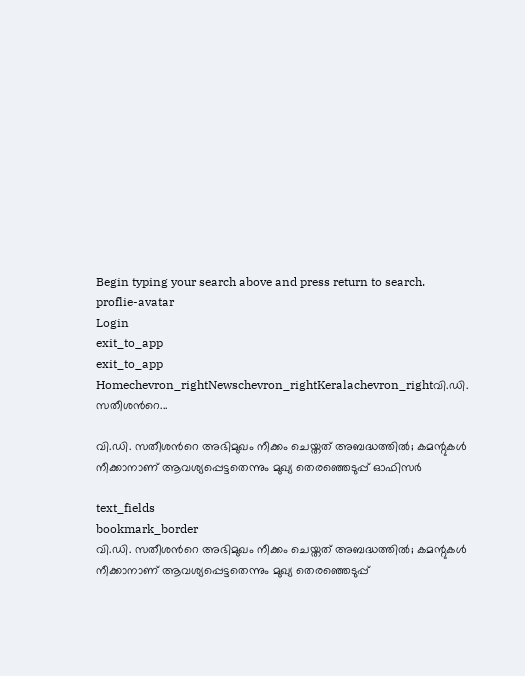Begin typing your search above and press return to search.
proflie-avatar
Login
exit_to_app
exit_to_app
Homechevron_rightNewschevron_rightKeralachevron_rightവി.ഡി. സതീശന്‍റെ...

വി.ഡി. സതീശന്‍റെ അഭിമുഖം നീക്കം ചെയ്തത് അബദ്ധത്തില്‍; കമന്റുകള്‍ നീക്കാനാണ് ആവശ്യപ്പെട്ടതെന്നും മുഖ്യ തെരഞ്ഞെടുപ്പ് ഓഫിസര്‍

text_fields
bookmark_border
വി.ഡി. സതീശന്‍റെ അഭിമുഖം നീക്കം ചെയ്തത് അബദ്ധത്തില്‍; കമന്റുകള്‍ നീക്കാനാണ് ആവശ്യപ്പെട്ടതെന്നും മുഖ്യ തെരഞ്ഞെടുപ്പ്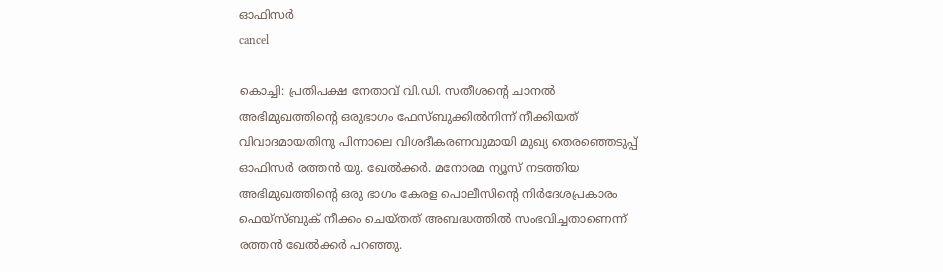ഓഫിസര്‍
cancel

കൊച്ചി: പ്രതിപക്ഷ നേതാവ് വി.ഡി. സതീശന്റെ ചാനൽ അഭിമുഖത്തിന്റെ ഒരുഭാഗം ഫേസ്ബുക്കിൽനിന്ന് നീക്കിയത് വിവാദമായതിനു പിന്നാലെ വിശദീകരണവുമായി മുഖ്യ തെരഞ്ഞെടുപ്പ് ഓഫിസര്‍ രത്തന്‍ യു. ഖേല്‍ക്കര്‍. മനോരമ ന്യൂസ് നടത്തിയ അഭിമുഖത്തിന്‍റെ ഒരു ഭാഗം കേരള പൊലീസിന്റെ നിര്‍ദേശപ്രകാരം ഫെയ്‌സ്ബുക് നീക്കം ചെയ്തത് അബദ്ധത്തില്‍ സംഭവിച്ചതാണെന്ന് രത്തന്‍ ഖേല്‍ക്കര്‍ പറഞ്ഞു.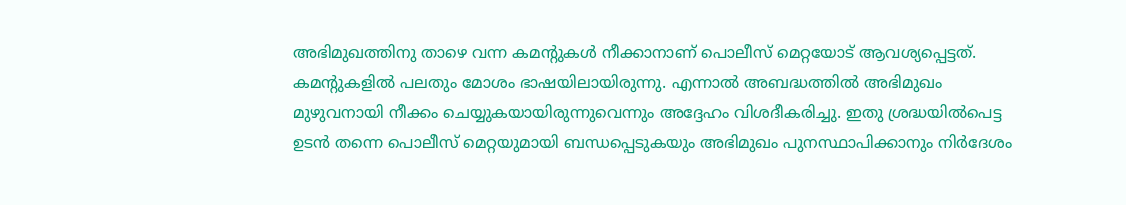അഭിമുഖത്തിനു താഴെ വന്ന കമന്റുകള്‍ നീക്കാനാണ് പൊലീസ് മെറ്റയോട് ആവശ്യപ്പെട്ടത്. കമന്റുകളില്‍ പലതും മോശം ഭാഷയിലായിരുന്നു. എന്നാല്‍ അബദ്ധത്തില്‍ അഭിമുഖം മുഴുവനായി നീക്കം ചെയ്യുകയായിരുന്നുവെന്നും അദ്ദേഹം വിശദീകരിച്ചു. ഇതു ശ്രദ്ധയില്‍പെട്ട ഉടന്‍ തന്നെ പൊലീസ് മെറ്റയുമായി ബന്ധപ്പെടുകയും അഭിമുഖം പുനസ്ഥാപിക്കാനും നിർദേശം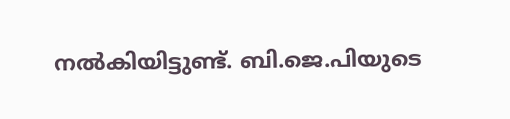നൽകിയിട്ടുണ്ട്. ബി.ജെ.പിയുടെ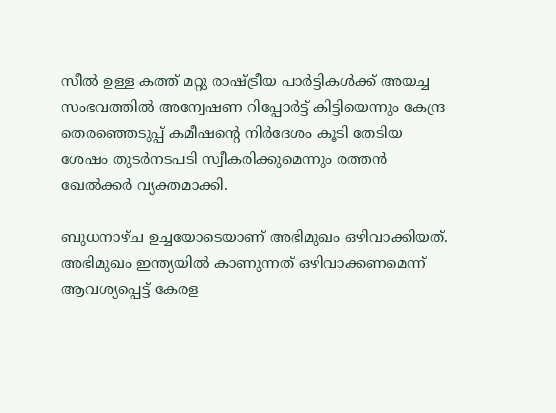സീല്‍ ഉള്ള കത്ത് മറ്റു രാഷ്ട്രീയ പാര്‍ട്ടികള്‍ക്ക് അയച്ച സംഭവത്തില്‍ അന്വേഷണ റിപ്പോര്‍ട്ട് കിട്ടിയെന്നും കേന്ദ്ര തെരഞ്ഞെടുപ്പ് കമീഷന്റെ നിര്‍ദേശം കൂടി തേടിയ ശേഷം തുടര്‍നടപടി സ്വീകരിക്കുമെന്നും രത്തന്‍ ഖേല്‍ക്കര്‍ വ്യക്തമാക്കി.

ബുധനാഴ്ച ഉച്ചയോടെയാണ് അഭിമുഖം ഒഴിവാക്കിയത്. അഭിമുഖം ഇന്ത്യയില്‍ കാണുന്നത് ഒഴിവാക്കണമെന്ന് ആവശ്യപ്പെട്ട് കേരള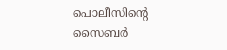പൊലീസിന്‍റെ സൈബര്‍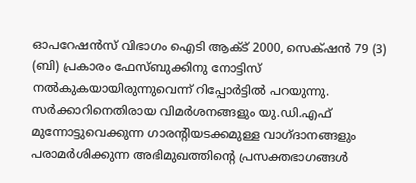ഓപറേഷന്‍സ് വിഭാഗം ഐടി ആക്ട് 2000, സെക്‌ഷൻ 79 (3) (ബി) പ്രകാരം ഫേസ്ബുക്കിനു നോട്ടിസ് നല്‍കുകയായിരുന്നുവെന്ന് റിപ്പോർട്ടിൽ പറയുന്നു. സര്‍ക്കാറിനെതിരായ വിമര്‍ശനങ്ങളും യു.ഡി.എഫ് മുന്നോട്ടുവെക്കുന്ന ഗാരന്റിയടക്കമുള്ള വാഗ്ദാനങ്ങളും പരാമര്‍ശിക്കുന്ന അഭിമുഖത്തിന്‍റെ പ്രസക്തഭാഗങ്ങള്‍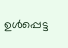ഉള്‍പ്പെട്ട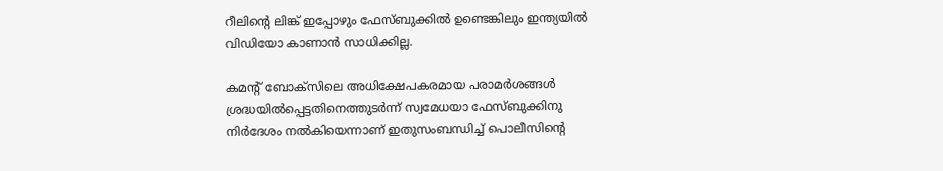റീലിന്‍റെ ലിങ്ക് ഇപ്പോഴും ഫേസ്ബുക്കിൽ ഉണ്ടെങ്കിലും ഇന്ത്യയില്‍ വിഡിയോ കാണാന്‍ സാധിക്കില്ല.

കമന്‍റ് ബോക്സിലെ അധിക്ഷേപകരമായ പരാമര്‍ശങ്ങള്‍ ശ്രദ്ധയില്‍പ്പെട്ടതിനെത്തുടര്‍ന്ന് സ്വമേധയാ ഫേസ്ബുക്കിനു നിര്‍ദേശം നല്‍കിയെന്നാണ് ഇതുസംബന്ധിച്ച് പൊലീസിന്‍റെ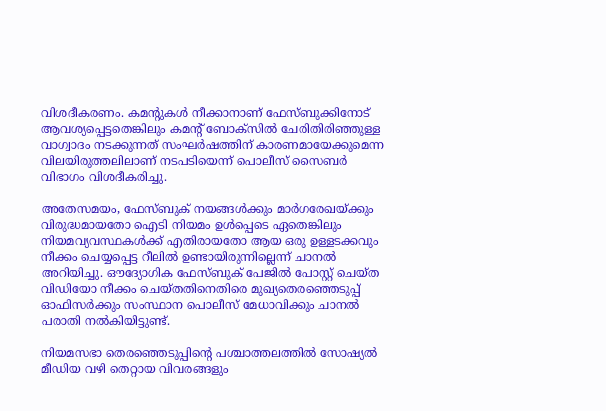വിശദീകരണം. കമന്റുകള്‍ നീക്കാനാണ് ഫേസ്ബുക്കിനോട് ആവശ്യപ്പെട്ടതെങ്കിലും കമന്‍റ് ബോക്സില്‍ ചേരിതിരിഞ്ഞുള്ള വാഗ്വാദം നടക്കുന്നത് സംഘര്‍ഷത്തിന് കാരണമായേക്കുമെന്ന വിലയിരുത്തലിലാണ് നടപടിയെന്ന് പൊലീസ് സൈബര്‍ വിഭാഗം വിശദീകരിച്ചു.

അതേസമയം, ഫേസ്ബുക് നയങ്ങള്‍ക്കും മാര്‍ഗരേഖയ്ക്കും വിരുദ്ധമായതോ ഐടി നിയമം ഉള്‍പ്പെടെ ഏതെങ്കിലും നിയമവ്യവസ്ഥകള്‍ക്ക് എതിരായതോ ആയ ഒരു ഉള്ളടക്കവും നീക്കം ചെയ്യപ്പെട്ട റീലില്‍ ഉണ്ടായിരുന്നില്ലെന്ന് ചാനൽ അറിയിച്ചു. ഔദ്യോഗിക ഫേസ്ബുക് പേജില്‍ പോസ്റ്റ് ചെയ്ത വിഡിയോ നീക്കം ചെയ്തതിനെതിരെ മുഖ്യതെരഞ്ഞെടുപ്പ് ഓഫിസര്‍ക്കും സംസ്ഥാന പൊലീസ് മേധാവിക്കും ചാനൽ പരാതി നല്‍കിയിട്ടുണ്ട്.

നിയമസഭാ തെരഞ്ഞെടുപ്പിന്റെ പശ്ചാത്തലത്തിൽ സോഷ്യൽ മീഡിയ വഴി തെറ്റായ വിവരങ്ങളും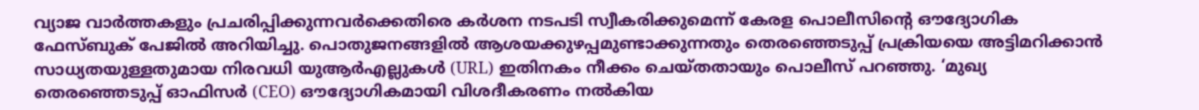വ്യാജ വാർത്തകളും പ്രചരിപ്പിക്കുന്നവർക്കെതിരെ കർശന നടപടി സ്വീകരിക്കുമെന്ന് കേരള പൊലീസിന്റെ ഔദ്യോഗിക ഫേസ്ബുക് പേജിൽ അറിയിച്ചു. പൊതുജനങ്ങളിൽ ആശയക്കുഴപ്പമുണ്ടാക്കുന്നതും തെരഞ്ഞെടുപ്പ് പ്രക്രിയയെ അട്ടിമറിക്കാൻ സാധ്യതയുള്ളതുമായ നിരവധി യുആർഎല്ലുകൾ (URL) ഇതിനകം നീക്കം ചെയ്തതായും പൊലീസ് പറഞ്ഞു. ‘മുഖ്യ തെരഞ്ഞെടുപ്പ് ഓഫിസർ (CEO) ഔദ്യോഗികമായി വിശദീകരണം നൽകിയ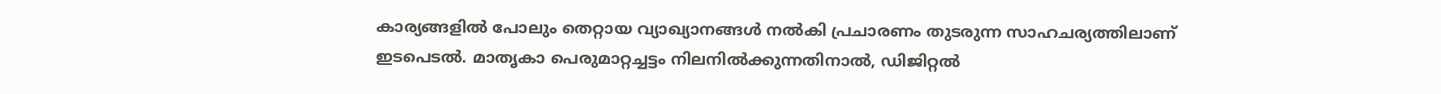കാര്യങ്ങളിൽ പോലും തെറ്റായ വ്യാഖ്യാനങ്ങൾ നൽകി പ്രചാരണം തുടരുന്ന സാഹചര്യത്തിലാണ് ഇടപെടൽ. മാതൃകാ പെരുമാറ്റച്ചട്ടം നിലനിൽക്കുന്നതിനാൽ, ഡിജിറ്റൽ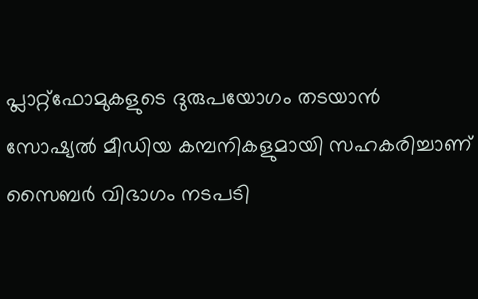പ്ലാറ്റ്‌ഫോമുകളുടെ ദുരുപയോഗം തടയാൻ സോഷ്യൽ മീഡിയ കമ്പനികളുമായി സഹകരിച്ചാണ് സൈബർ വിഭാഗം നടപടി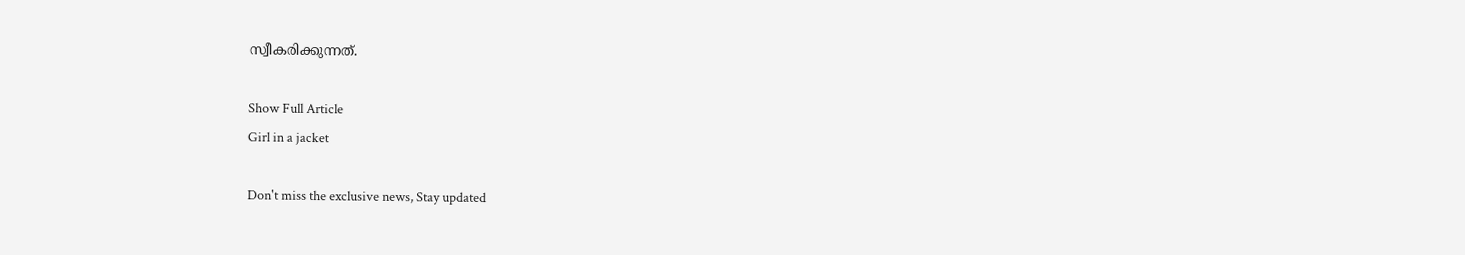സ്വീകരിക്കുന്നത്.

Show Full Article
Girl in a jacket

Don't miss the exclusive news, Stay updated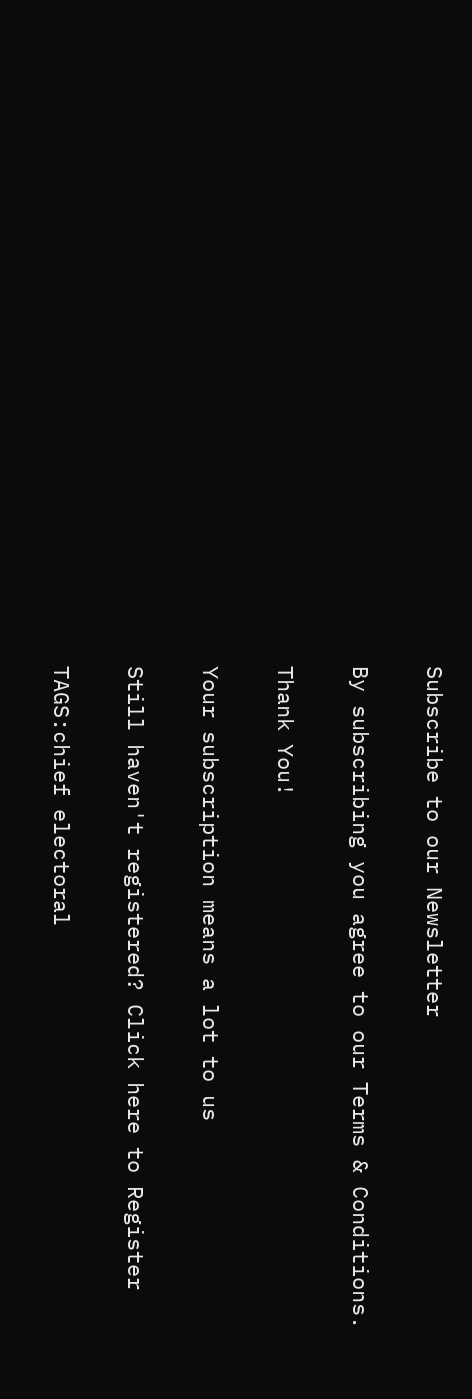Subscribe to our Newsletter

By subscribing you agree to our Terms & Conditions.

Thank You!

Your subscription means a lot to us

Still haven't registered? Click here to Register

TAGS:chief electoral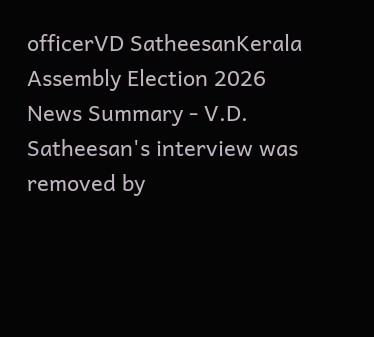officerVD SatheesanKerala Assembly Election 2026
News Summary - V.D. Satheesan's interview was removed by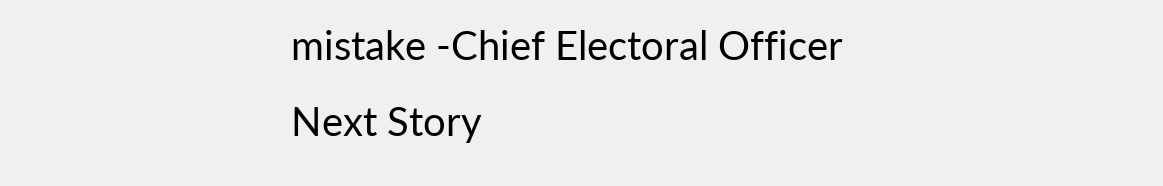mistake -Chief Electoral Officer
Next Story